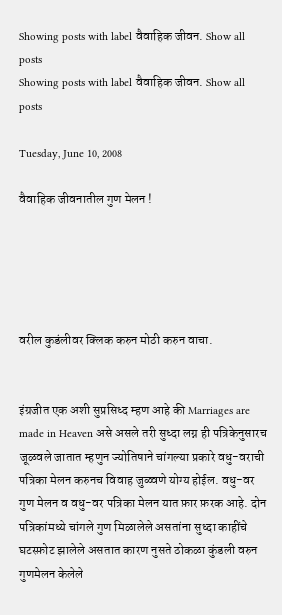Showing posts with label वैवाहिक जीवन. Show all posts
Showing posts with label वैवाहिक जीवन. Show all posts

Tuesday, June 10, 2008

वैवाहिक जीवनातील गुण मेलन !





वरील कुडंलीवर क्लिक करुन मोठी करुन वाचा.


इंग्रजीत एक अशी सुप्रसिध्द म्हण आहे की Marriages are made in Heaven असे असले तरी सुध्दा लग्न ही पत्रिकेनुसारच जूळवले जातात म्हणुन ज्योतिषाने चांगल्या प्रकारे वधु-वराची पत्रिका मेलन करुनच विवाह जुळ्वणे योग्य होईल. वधु-वर गुण मेलन व वधु-वर पत्रिका मेलन यात फ़ार फ़रक आहे. दोन पत्रिकांमध्ये चांगले गुण मिळालेले असतांना सुध्दा काहींचे घटस्फ़ोट झालेले असतात कारण नुसते ठोकळा कुंडली वरुन गुणमेलन केलेले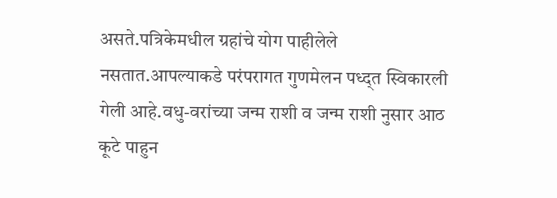असते.पत्रिकेमधील ग्रहांचे योग पाहीलेले नसतात.आपल्याकडे परंपरागत गुणमेलन पध्द्त स्विकारली गेली आहे.वधु-वरांच्या जन्म राशी व जन्म राशी नुसार आठ कूटे पाहुन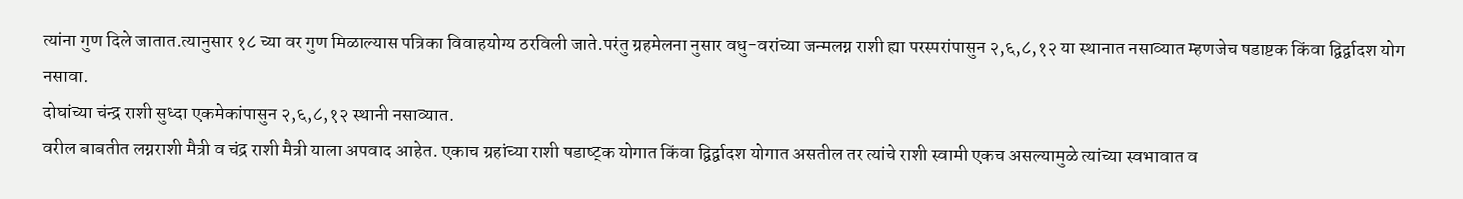त्यांना गुण दिले जातात.त्यानुसार १८ च्या वर गुण मिळाल्यास पत्रिका विवाहयोग्य ठरविली जाते.परंतु ग्रहमेलना नुसार वधु-वरांच्या जन्मलग्न राशी ह्या परस्परांपासुन २,६,८,१२ या स्थानात नसाव्यात म्हणजेच षडाष्टक किंवा द्विर्द्वादश योग नसावा.
दोघांच्या चंन्द्र राशी सुध्दा एकमेकांपासुन २,६,८,१२ स्थानी नसाव्यात.
वरील बाबतीत लग्नराशी मैत्री व चंद्र राशी मैत्री याला अपवाद आहेत. एकाच ग्रहांच्या राशी षडाष्ट्क योगात किंवा द्विर्द्वादश योगात असतील तर त्यांचे राशी स्वामी एकच असल्यामुळे त्यांच्या स्वभावात व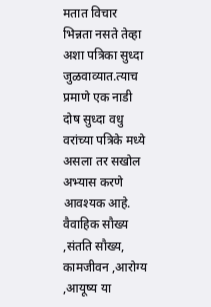मतात विचार भिन्नता नसते तेव्हा अशा पत्रिका सुध्दा जुळवाव्यात.त्याच प्रमाणे एक नाडी दोष सुध्दा वधु वरांच्या पत्रिके मध्ये असला तर सखोल अभ्यास करणे आवश्यक आहे.
वैवाहिक सौख्य ,संतति सौख्य, कामजीवन ,आरोग्य ,आयूष्य या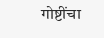गोष्टींचा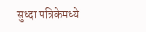सुध्दा पत्रिकेमध्ये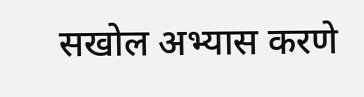सखोल अभ्यास करणे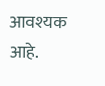आवश्यक आहे.